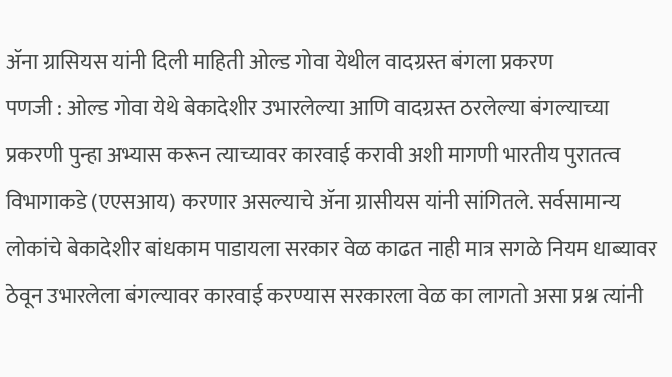ॲना ग्रासियस यांनी दिली माहिती ओल्ड गोवा येथील वादग्रस्त बंगला प्रकरण
पणजी : ओल्ड गोवा येथे बेकादेशीर उभारलेल्या आणि वादग्रस्त ठरलेल्या बंगल्याच्या प्रकरणी पुन्हा अभ्यास करून त्याच्यावर कारवाई करावी अशी मागणी भारतीय पुरातत्व विभागाकडे (एएसआय) करणार असल्याचे ॲना ग्रासीयस यांनी सांगितले. सर्वसामान्य लोकांचे बेकादेशीर बांधकाम पाडायला सरकार वेळ काढत नाही मात्र सगळे नियम धाब्यावर ठेवून उभारलेला बंगल्यावर कारवाई करण्यास सरकारला वेळ का लागतो असा प्रश्न त्यांनी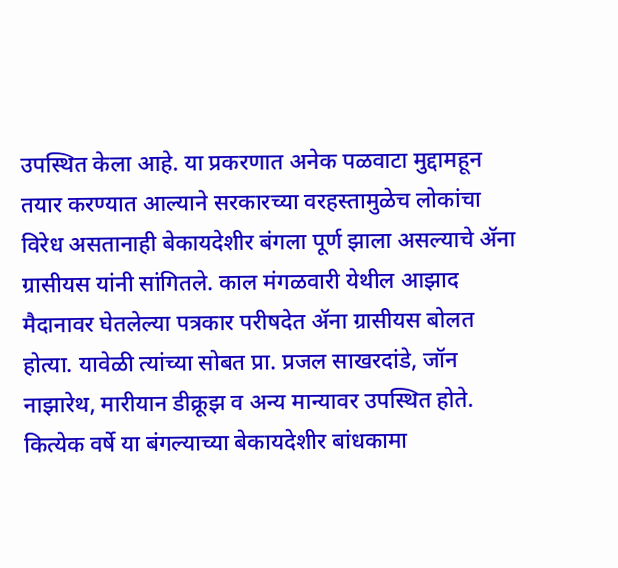उपस्थित केला आहे. या प्रकरणात अनेक पळवाटा मुद्दामहून तयार करण्यात आल्याने सरकारच्या वरहस्तामुळेच लोकांचा विरेध असतानाही बेकायदेशीर बंगला पूर्ण झाला असल्याचे ॲना ग्रासीयस यांनी सांगितले. काल मंगळवारी येथील आझाद मैदानावर घेतलेल्या पत्रकार परीषदेत ॲना ग्रासीयस बोलत होत्या. यावेळी त्यांच्या सोबत प्रा. प्रजल साखरदांडे, जॉन नाझारेथ, मारीयान डीक्रूझ व अन्य मान्यावर उपस्थित होते. कित्येक वर्षे या बंगल्याच्या बेकायदेशीर बांधकामा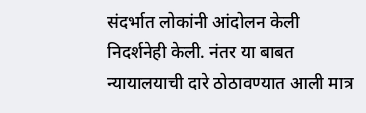संदर्भात लोकांनी आंदोलन केली निदर्शनेही केली. नंतर या बाबत न्यायालयाची दारे ठोठावण्यात आली मात्र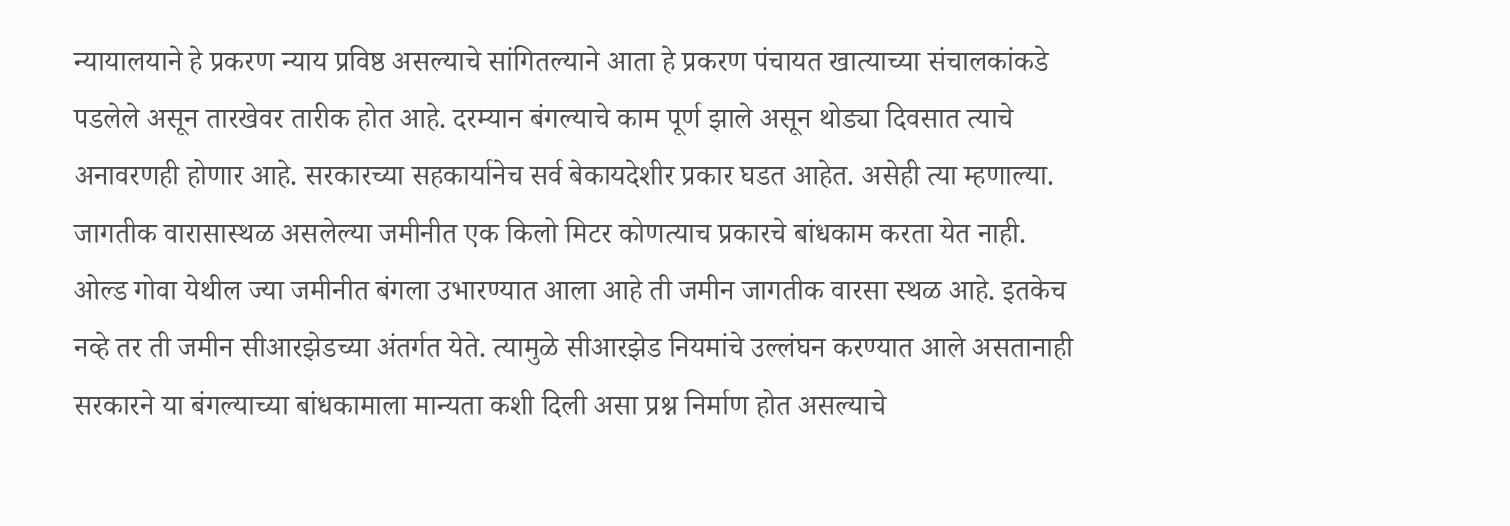न्यायालयाने हे प्रकरण न्याय प्रविष्ठ असल्याचे सांगितल्याने आता हे प्रकरण पंचायत खात्याच्या संचालकांकडे पडलेले असून तारखेवर तारीक होत आहे. दरम्यान बंगल्याचे काम पूर्ण झाले असून थोड्या दिवसात त्याचे अनावरणही होणार आहे. सरकारच्या सहकार्यानेच सर्व बेकायदेशीर प्रकार घडत आहेत. असेही त्या म्हणाल्या.
जागतीक वारासास्थळ असलेल्या जमीनीत एक किलो मिटर कोणत्याच प्रकारचे बांधकाम करता येत नाही. ओल्ड गोवा येथील ज्या जमीनीत बंगला उभारण्यात आला आहे ती जमीन जागतीक वारसा स्थळ आहे. इतकेच नव्हे तर ती जमीन सीआरझेडच्या अंतर्गत येते. त्यामुळे सीआरझेड नियमांचे उल्लंघन करण्यात आले असतानाही सरकारने या बंगल्याच्या बांधकामाला मान्यता कशी दिली असा प्रश्न निर्माण होत असल्याचे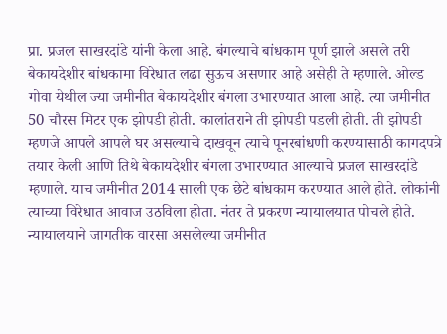प्रा. प्रजल साखरदांडे यांनी केला आहे. बंगल्याचे बांधकाम पूर्ण झाले असले तरी बेकायदेशीर बांधकामा विरेधात लढा सुऊच असणार आहे असेही ते म्हणाले. ओल्ड गोवा येथील ज्या जमीनीत बेकायदेशीर बंगला उभारण्यात आला आहे. त्या जमीनीत 50 चौरस मिटर एक झोपडी होती. कालांतराने ती झोपडी पडली होती. ती झोपडी म्हणजे आपले आपले घर असल्याचे दाखवून त्याचे पूनरबांधणी करण्यासाठी कागदपत्रे तयार केली आणि तिथे बेकायदेशीर बंगला उभारण्यात आल्याचे प्रजल साखरदांडे म्हणाले. याच जमीनीत 2014 साली एक छेटे बांधकाम करण्यात आले होते. लोकांनी त्याच्या विरेधात आवाज उठविला होता. नंतर ते प्रकरण न्यायालयात पोचले होते. न्यायालयाने जागतीक वारसा असलेल्या जमीनीत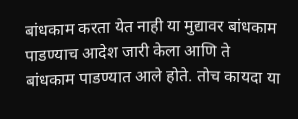बांधकाम करता येत नाही या मुद्यावर बांधकाम पाडण्याच आदेश जारी केला आणि ते बांधकाम पाडण्यात आले होते. तोच कायदा या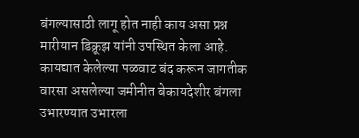बंगल्यासाठी लागू होत नाही काय असा प्रश्न मारीयान डिक्रूझ यांनी उपस्थित केला आहे. कायद्यात केलेल्या पळवाट बंद करून जागतीक वारसा असलेल्या जमीनीत बेकायदेशीर बंगला उभारण्यात उभारला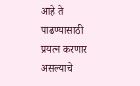आहे ते पाढण्यासाठी प्रयत्न करणार असल्याचे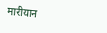मारीयान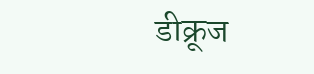डीक्रूज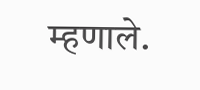म्हणाले.